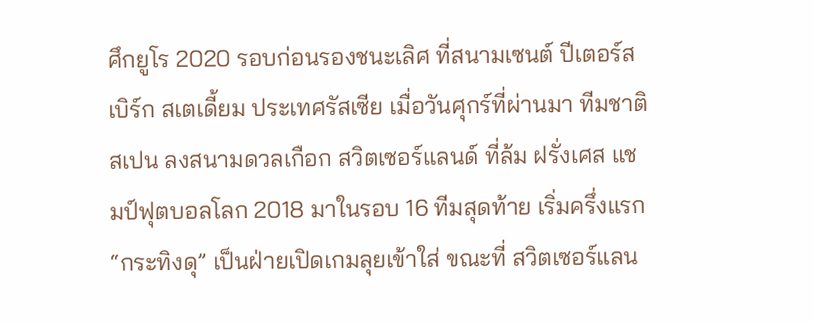ศึกยูโร 2020 รอบก่อนรองชนะเลิศ ที่สนามเซนต์ ปีเตอร์สเบิร์ก สเตเดี้ยม ประเทศรัสเซีย เมื่อวันศุกร์ที่ผ่านมา ทีมชาติสเปน ลงสนามดวลเกือก สวิตเซอร์แลนด์ ที่ล้ม ฝรั่งเศส แชมป์ฟุตบอลโลก 2018 มาในรอบ 16 ทีมสุดท้าย เริ่มครึ่งแรก “กระทิงดุ” เป็นฝ่ายเปิดเกมลุยเข้าใส่ ขณะที่ สวิตเซอร์แลน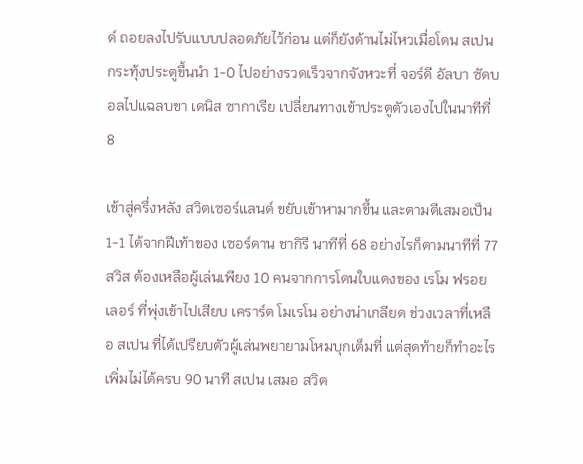ด์ ถอยลงไปรับแบบปลอดภัยไว้ก่อน แต่ก็ยังด้านไม่ไหวเมื่อโดน สเปน กระทุ้งประตูขึ้นนำ 1-0 ไปอย่างรวดเร็วจากจังหวะที่ จอร์ดี อัลบา ซัดบอลไปแฉลบขา เดนิส ซากาเรีย เปลี่ยนทางเข้าประตูตัวเองไปในนาทีที่ 8

เข้าสู่ครึ่งหลัง สวิตเซอร์แลนด์ ขยับเข้าหามากขึ้น และตามตีเสมอเป็น 1-1 ได้จากฝีเท้าของ เซอร์ดาน ชากิรี นาทีที่ 68 อย่างไรก็ตามนาทีที่ 77 สวิส ต้องเหลือผู้เล่นเพียง 10 คนจากการโดนใบแดงของ เรโม ฟรอยเลอร์ ที่พุ่งเข้าไปเสียบ เคราร์ด โมเรโน อย่างน่าเกลียด ช่วงเวลาที่เหลือ สเปน ที่ได้เปรียบตัวผู้เล่นพยายามโหมบุกเต็มที่ แต่สุดท้ายก็ทำอะไรเพิ่มไม่ได้ครบ 90 นาที สเปน เสมอ สวิต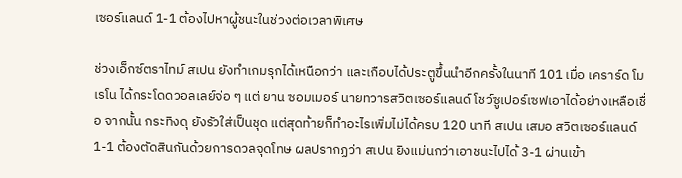เซอร์แลนด์ 1-1 ต้องไปหาผู้ชนะในช่วงต่อเวลาพิเศษ

ช่วงเอ็กซ์ตราไทม์ สเปน ยังทำเกมรุกได้เหนือกว่า และเกือบได้ประตูขึ้นนำอีกครั้งในนาที 101 เมื่อ เคราร์ด โมเรโน ได้กระโดดวอลเลย์จ่อ ๆ แต่ ยาน ซอมเมอร์ นายทวารสวิตเซอร์แลนด์ โชว์ซูเปอร์เซฟเอาได้อย่างเหลือเชื่อ จากนั้น กระทิงดุ ยังรัวใส่เป็นชุด แต่สุดท้ายก็ทำอะไรเพิ่มไม่ได้ครบ 120 นาที สเปน เสมอ สวิตเซอร์แลนด์ 1-1 ต้องตัดสินกันด้วยการดวลจุดโทษ ผลปรากฏว่า สเปน ยิงแม่นกว่าเอาชนะไปได้ 3-1 ผ่านเข้า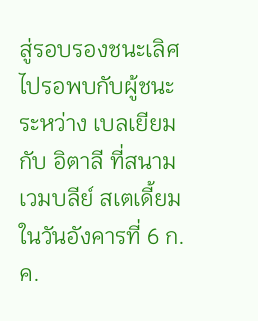สู่รอบรองชนะเลิศไปรอพบกับผู้ชนะระหว่าง เบลเยียม กับ อิตาลี ที่สนาม เวมบลีย์ สเตเดี้ยม ในวันอังคารที่ 6 ก.ค.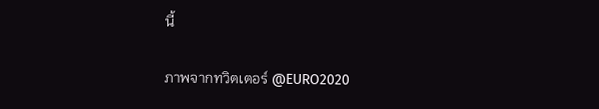นี้

ภาพจากทวิตเตอร์ @EURO2020